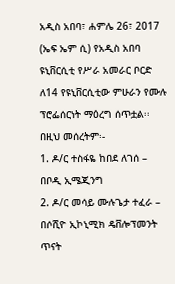አዲስ አበባ፣ ሐምሌ 26፣ 2017 (ኤፍ ኤም ሲ) የአዲስ አበባ ዩኒቨርሲቲ የሥራ አመራር ቦርድ ለ14 የዩኒቨርሲቲው ምሁራን የሙሉ ፕሮፌሰርነት ማዕረግ ሰጥቷል፡፡
በዚህ መሰረትም፡-
1. ዶ/ር ተስፋዬ ከበደ ለገሰ – በቦዲ ኢሜጂንግ
2. ዶ/ር መሳይ ሙሉጌታ ተፈራ – በሶሺዮ ኢኮኒሚክ ዴቨሎፕመንት ጥናት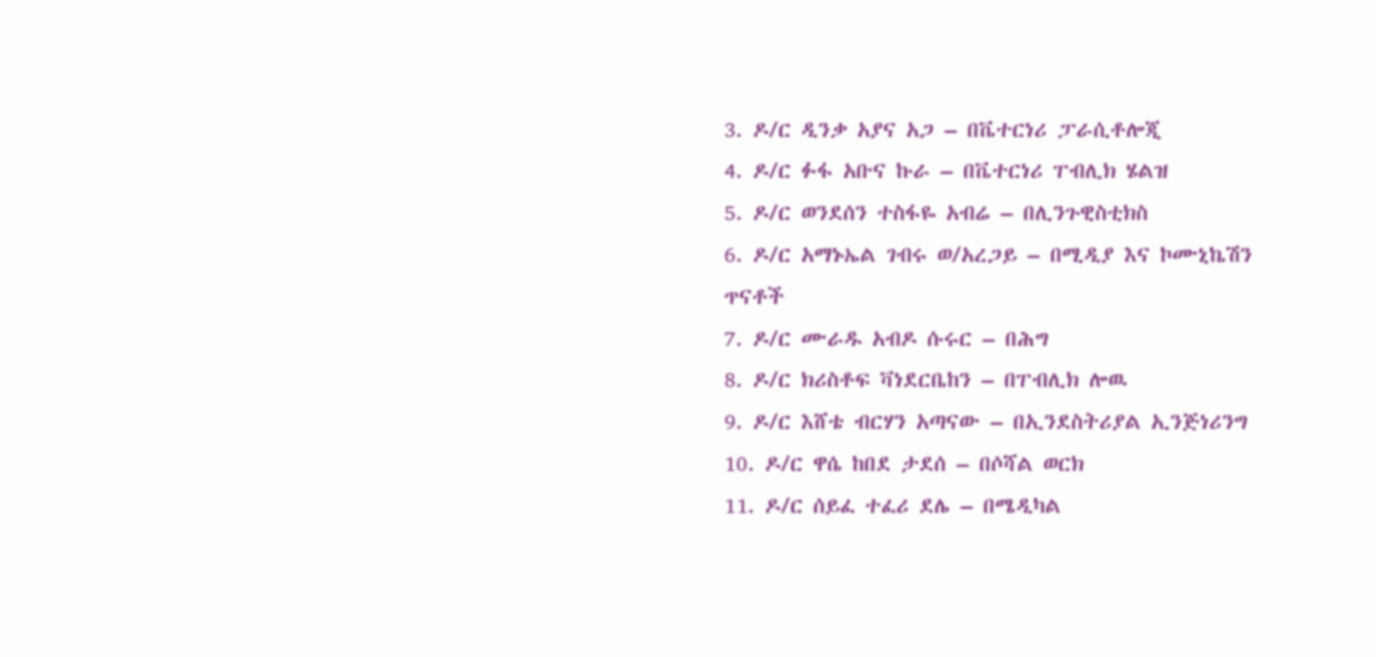3. ዶ/ር ዲንቃ አያና አጋ – በቬተርነሪ ፓራሲቶሎጂ
4. ዶ/ር ፉፋ አቡና ኩራ – በቬተርነሪ ፐብሊክ ሄልዝ
5. ዶ/ር ወንደሰን ተስፋዬ አብሬ – በሊንጉዊስቲክስ
6. ዶ/ር አማኑኤል ገብሩ ወ/አረጋይ – በሚዲያ እና ኮሙኒኬሽን ጥናቶች
7. ዶ/ር ሙራዱ አብዶ ሱሩር – በሕግ
8. ዶ/ር ክሪስቶፍ ቫነደርቤከን – በፐብሊክ ሎዉ
9. ዶ/ር እሸቴ ብርሃን አጣናው – በኢንደስትሪያል ኢንጅነሪንግ
10. ዶ/ር ዋሴ ከበደ ታደሰ – በሶሻል ወርክ
11. ዶ/ር ሰይፈ ተፈሪ ደሌ – በሜዲካል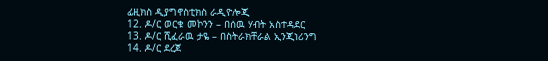ፊዚክስ ዲያግኖስቲክስ ራዲዮሎጂ
12. ዶ/ር ወርቁ መኮንን – በሰዉ ሃብት አስተዳደር
13. ዶ/ር ሺፈራዉ ታዬ – በስትራክቸራል ኢንጂነሪንግ
14. ዶ/ር ደረጀ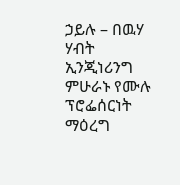ኃይሉ – በዉሃ ሃብት ኢንጂነሪንግ
ምሁራኑ የሙሉ ፕሮፌሰርነት ማዕረግ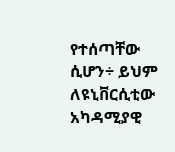የተሰጣቸው ሲሆን÷ ይህም ለዩኒቨርሲቲው አካዳሚያዊ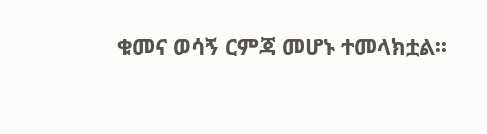ቁመና ወሳኝ ርምጃ መሆኑ ተመላክቷል፡፡